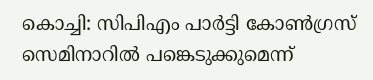കൊച്ചി: സിപിഎം പാർട്ടി കോൺഗ്രസ് സെമിനാറിൽ പങ്കെടുക്കുമെന്ന്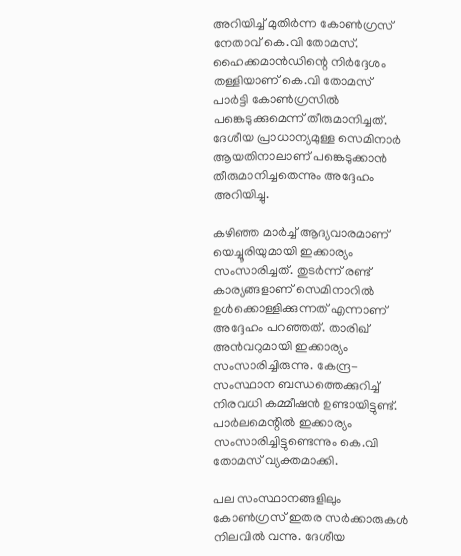അറിയിച്ച് മുതിർന്ന കോൺഗ്രസ് നേതാവ് കെ.വി തോമസ്. ഹൈക്കമാൻഡിന്റെ നിർദ്ദേശം തള്ളിയാണ് കെ.വി തോമസ് പാർട്ടി കോൺഗ്രസിൽ പങ്കെടുക്കുമെന്ന് തീരുമാനിച്ചത്. ദേശീയ പ്രാധാന്യമുള്ള സെമിനാർ ആയതിനാലാണ് പങ്കെടുക്കാൻ തീരുമാനിച്ചതെന്നും അദ്ദേഹം അറിയിച്ചു.

കഴിഞ്ഞ മാർച്ച് ആദ്യവാരമാണ് യെച്ചൂരിയുമായി ഇക്കാര്യം സംസാരിച്ചത്. തുടർന്ന് രണ്ട് കാര്യങ്ങളാണ് സെമിനാറിൽ ഉൾക്കൊള്ളിക്കുന്നത് എന്നാണ് അദ്ദേഹം പറഞ്ഞത്. താരിഖ് അൻവറുമായി ഇക്കാര്യം സംസാരിച്ചിരുന്നു. കേന്ദ്ര-സംസ്ഥാന ബന്ധത്തെക്കുറിച്ച് നിരവധി കമ്മീഷൻ ഉണ്ടായിട്ടുണ്ട്. പാർലമെന്റിൽ ഇക്കാര്യം സംസാരിച്ചിട്ടുണ്ടെന്നും കെ.വി തോമസ് വ്യക്തമാക്കി.

പല സംസ്ഥാനങ്ങളിലും കോൺഗ്രസ് ഇതര സർക്കാരുകൾ നിലവിൽ വന്നു. ദേശീയ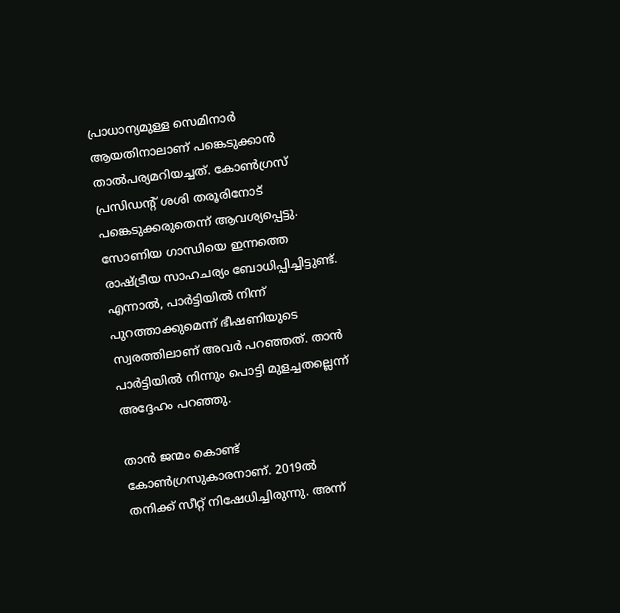പ്രാധാന്യമുള്ള സെമിനാർ ആയതിനാലാണ് പങ്കെടുക്കാൻ താൽപര്യമറിയച്ചത്. കോൺഗ്രസ് പ്രസിഡന്റ് ശശി തരൂരിനോട് പങ്കെടുക്കരുതെന്ന് ആവശ്യപ്പെട്ടു. സോണിയ ഗാന്ധിയെ ഇന്നത്തെ രാഷ്‌ട്രീയ സാഹചര്യം ബോധിപ്പിച്ചിട്ടുണ്ട്. എന്നാൽ, പാർട്ടിയിൽ നിന്ന് പുറത്താക്കുമെന്ന് ഭീഷണിയുടെ സ്വരത്തിലാണ് അവർ പറഞ്ഞത്. താൻ പാർട്ടിയിൽ നിന്നും പൊട്ടി മുളച്ചതല്ലെന്ന് അദ്ദേഹം പറഞ്ഞു.

താൻ ജന്മം കൊണ്ട് കോൺഗ്രസുകാരനാണ്. 2019ൽ തനിക്ക് സീറ്റ് നിഷേധിച്ചിരുന്നു. അന്ന്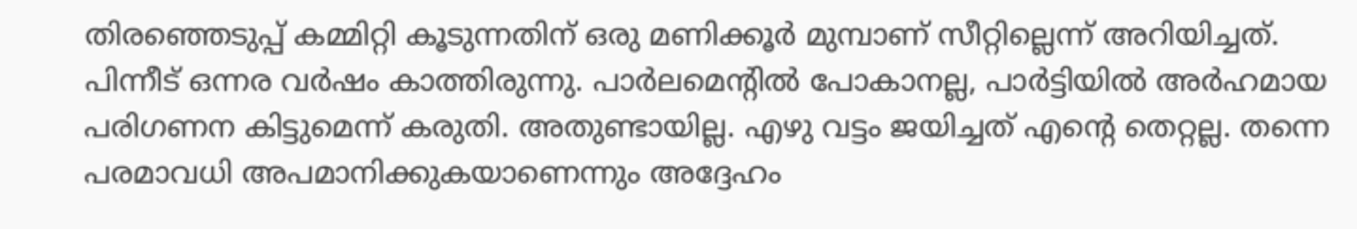തിരഞ്ഞെടുപ്പ് കമ്മിറ്റി കൂടുന്നതിന് ഒരു മണിക്കൂർ മുമ്പാണ് സീറ്റില്ലെന്ന് അറിയിച്ചത്. പിന്നീട് ഒന്നര വർഷം കാത്തിരുന്നു. പാർലമെന്റിൽ പോകാനല്ല, പാർട്ടിയിൽ അർഹമായ പരിഗണന കിട്ടുമെന്ന് കരുതി. അതുണ്ടായില്ല. എഴു വട്ടം ജയിച്ചത് എന്റെ തെറ്റല്ല. തന്നെ പരമാവധി അപമാനിക്കുകയാണെന്നും അദ്ദേഹം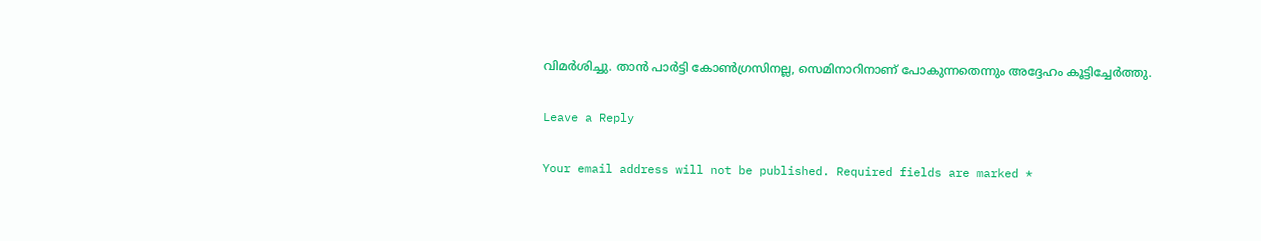വിമർശിച്ചു. താൻ പാർട്ടി കോൺഗ്രസിനല്ല, സെമിനാറിനാണ് പോകുന്നതെന്നും അദ്ദേഹം കൂട്ടിച്ചേർത്തു.

Leave a Reply

Your email address will not be published. Required fields are marked *